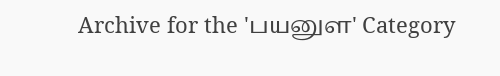Archive for the 'பயனுள' Category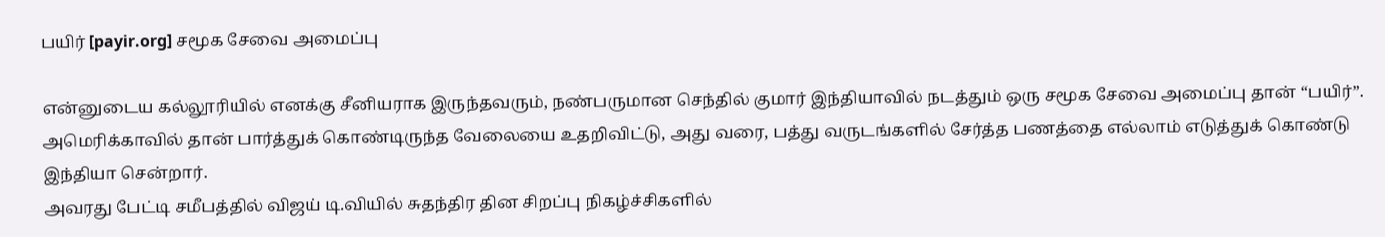பயிர் [payir.org] சமூக சேவை அமைப்பு

என்னுடைய கல்லூரியில் எனக்கு சீனியராக இருந்தவரும், நண்பருமான செந்தில் குமார் இந்தியாவில் நடத்தும் ஒரு சமூக சேவை அமைப்பு தான் “பயிர்”.
அமெரிக்காவில் தான் பார்த்துக் கொண்டிருந்த வேலையை உதறிவிட்டு, அது வரை, பத்து வருடங்களில் சேர்த்த பணத்தை எல்லாம் எடுத்துக் கொண்டு இந்தியா சென்றார்.
அவரது பேட்டி சமீபத்தில் விஜய் டி.வியில் சுதந்திர தின சிறப்பு நிகழ்ச்சிகளில்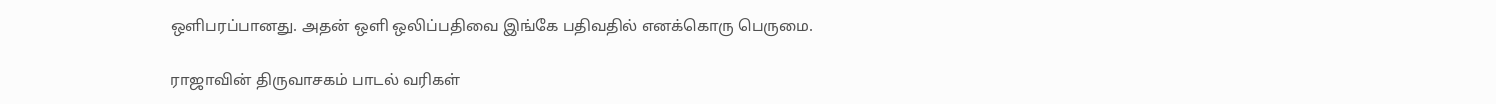ஒளிபரப்பானது. அதன் ஒளி ஒலிப்பதிவை இங்கே பதிவதில் எனக்கொரு பெருமை.

ராஜாவின் திருவாசகம் பாடல் வரிகள்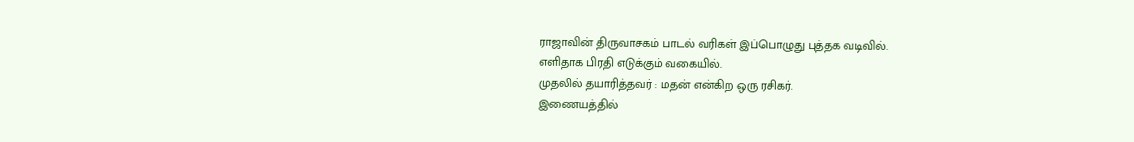ராஜாவின் திருவாசகம் பாடல் வரிகள் இப்பொழுது புத்தக வடிவில்.
எளிதாக பிரதி எடுக்கும் வகையில்.
முதலில் தயாரித்தவர் : மதன் என்கிற ஒரு ரசிகர்.
இணையத்தில்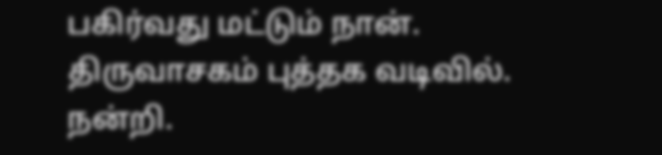பகிர்வது மட்டும் நான்.
திருவாசகம் புத்தக வடிவில்.
நன்றி.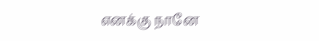எனக்கு நானே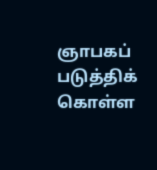ஞாபகப் படுத்திக் கொள்ள